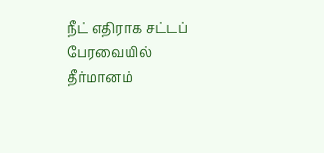நீட் எதிராக சட்டப் பேரவையில் தீர்மானம்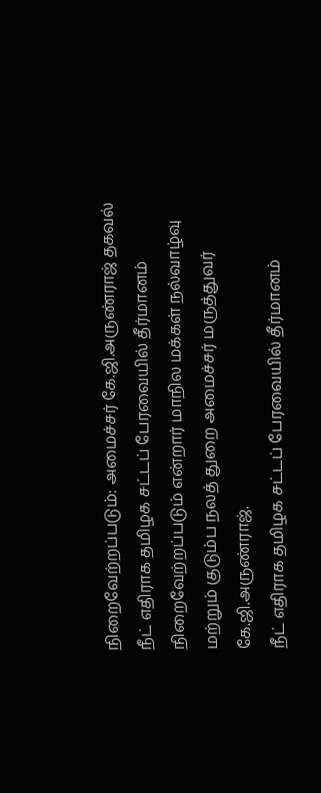நிறைவேற்றப்படும்: அமைச்சர் கே.ஜி.அருண்ராஜ் தகவல்
நீட் எதிராக தமிழக சட்டப் பேரவையில் தீர்மானம் நிறைவேற்றப்படும் என்றார் மாநில மக்கள் நல்வாழ்வு மற்றும் குடும்ப நலத் துறை அமைச்சர் மருத்துவர் கே.ஜி.அருண்ராஜ்.
நீட் எதிராக தமிழக சட்டப் பேரவையில் தீர்மானம்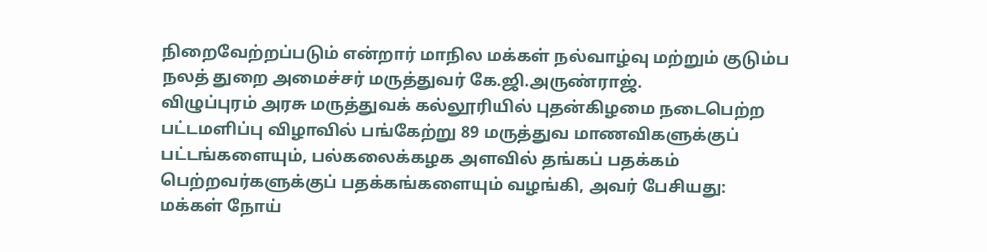நிறைவேற்றப்படும் என்றார் மாநில மக்கள் நல்வாழ்வு மற்றும் குடும்ப நலத் துறை அமைச்சர் மருத்துவர் கே.ஜி.அருண்ராஜ்.
விழுப்புரம் அரசு மருத்துவக் கல்லூரியில் புதன்கிழமை நடைபெற்ற பட்டமளிப்பு விழாவில் பங்கேற்று 89 மருத்துவ மாணவிகளுக்குப் பட்டங்களையும், பல்கலைக்கழக அளவில் தங்கப் பதக்கம் பெற்றவர்களுக்குப் பதக்கங்களையும் வழங்கி, அவர் பேசியது:
மக்கள் நோய்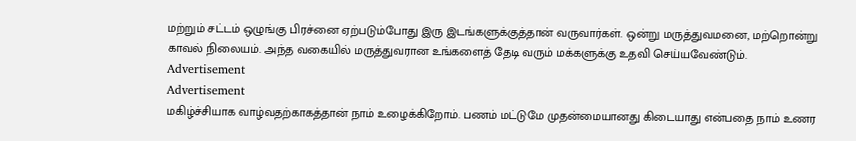மற்றும் சட்டம் ஒழுங்கு பிரச்னை ஏற்படும்போது இரு இடங்களுக்குத்தான் வருவார்கள். ஒன்று மருத்துவமனை, மற்றொன்று காவல் நிலையம். அந்த வகையில் மருத்துவரான உங்களைத் தேடி வரும் மக்களுக்கு உதவி செய்யவேண்டும்.
Advertisement
Advertisement
மகிழ்ச்சியாக வாழ்வதற்காகத்தான் நாம் உழைக்கிறோம். பணம் மட்டுமே முதன்மையானது கிடையாது என்பதை நாம் உணர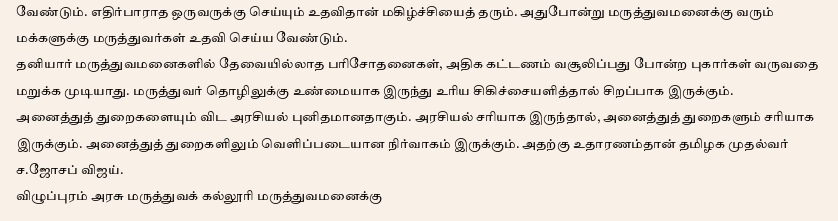வேண்டும். எதிர்பாராத ஒருவருக்கு செய்யும் உதவிதான் மகிழ்ச்சியைத் தரும். அதுபோன்று மருத்துவமனைக்கு வரும் மக்களுக்கு மருத்துவர்கள் உதவி செய்ய வேண்டும்.
தனியார் மருத்துவமனைகளில் தேவையில்லாத பரிசோதனைகள், அதிக கட்டணம் வசூலிப்பது போன்ற புகார்கள் வருவதை மறுக்க முடியாது. மருத்துவர் தொழிலுக்கு உண்மையாக இருந்து உரிய சிகிச்சையளித்தால் சிறப்பாக இருக்கும்.
அனைத்துத் துறைகளையும் விட அரசியல் புனிதமானதாகும். அரசியல் சரியாக இருந்தால், அனைத்துத் துறைகளும் சரியாக இருக்கும். அனைத்துத் துறைகளிலும் வெளிப்படையான நிர்வாகம் இருக்கும். அதற்கு உதாரணம்தான் தமிழக முதல்வர் ச.ஜோசப் விஜய்.
விழுப்புரம் அரசு மருத்துவக் கல்லூரி மருத்துவமனைக்கு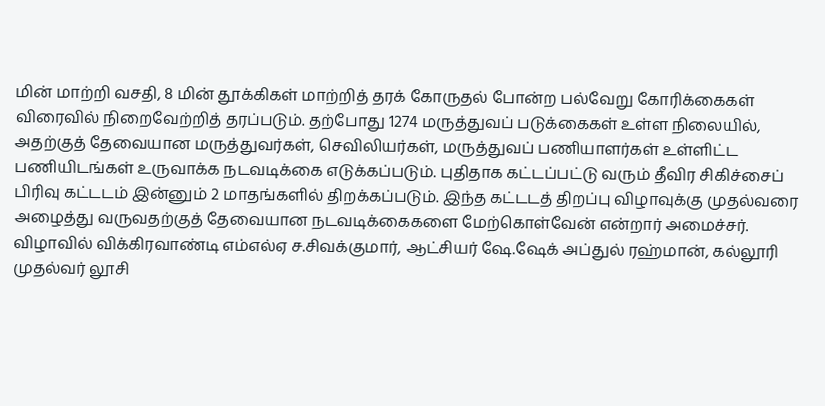மின் மாற்றி வசதி, 8 மின் தூக்கிகள் மாற்றித் தரக் கோருதல் போன்ற பல்வேறு கோரிக்கைகள் விரைவில் நிறைவேற்றித் தரப்படும். தற்போது 1274 மருத்துவப் படுக்கைகள் உள்ள நிலையில், அதற்குத் தேவையான மருத்துவர்கள், செவிலியர்கள், மருத்துவப் பணியாளர்கள் உள்ளிட்ட பணியிடங்கள் உருவாக்க நடவடிக்கை எடுக்கப்படும். புதிதாக கட்டப்பட்டு வரும் தீவிர சிகிச்சைப் பிரிவு கட்டடம் இன்னும் 2 மாதங்களில் திறக்கப்படும். இந்த கட்டடத் திறப்பு விழாவுக்கு முதல்வரை அழைத்து வருவதற்குத் தேவையான நடவடிக்கைகளை மேற்கொள்வேன் என்றார் அமைச்சர்.
விழாவில் விக்கிரவாண்டி எம்எல்ஏ ச.சிவக்குமார், ஆட்சியர் ஷே.ஷேக் அப்துல் ரஹ்மான், கல்லூரி முதல்வர் லூசி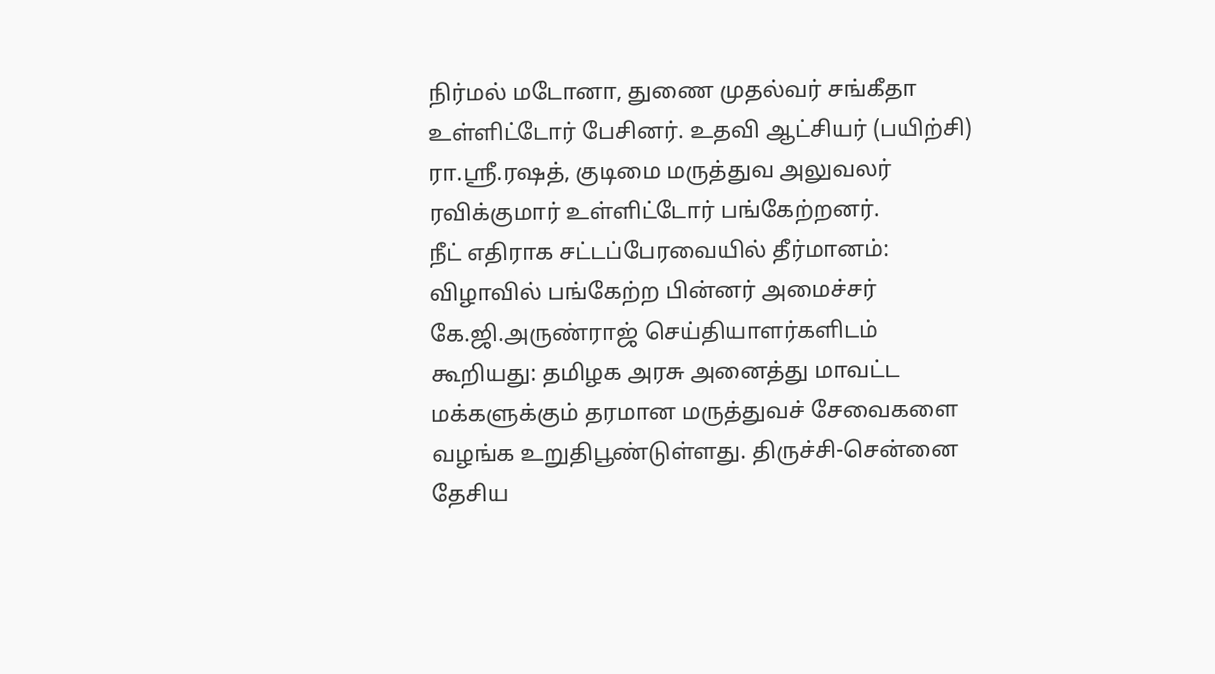நிர்மல் மடோனா, துணை முதல்வர் சங்கீதா உள்ளிட்டோர் பேசினர். உதவி ஆட்சியர் (பயிற்சி) ரா.ஸ்ரீ.ரஷத், குடிமை மருத்துவ அலுவலர் ரவிக்குமார் உள்ளிட்டோர் பங்கேற்றனர்.
நீட் எதிராக சட்டப்பேரவையில் தீர்மானம்: விழாவில் பங்கேற்ற பின்னர் அமைச்சர் கே.ஜி.அருண்ராஜ் செய்தியாளர்களிடம் கூறியது: தமிழக அரசு அனைத்து மாவட்ட மக்களுக்கும் தரமான மருத்துவச் சேவைகளை வழங்க உறுதிபூண்டுள்ளது. திருச்சி-சென்னை தேசிய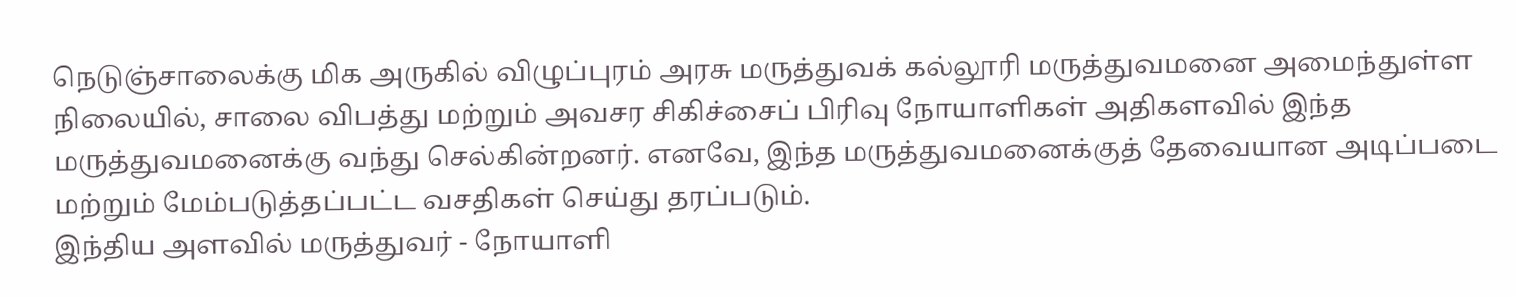நெடுஞ்சாலைக்கு மிக அருகில் விழுப்புரம் அரசு மருத்துவக் கல்லூரி மருத்துவமனை அமைந்துள்ள நிலையில், சாலை விபத்து மற்றும் அவசர சிகிச்சைப் பிரிவு நோயாளிகள் அதிகளவில் இந்த மருத்துவமனைக்கு வந்து செல்கின்றனர். எனவே, இந்த மருத்துவமனைக்குத் தேவையான அடிப்படை மற்றும் மேம்படுத்தப்பட்ட வசதிகள் செய்து தரப்படும்.
இந்திய அளவில் மருத்துவர் - நோயாளி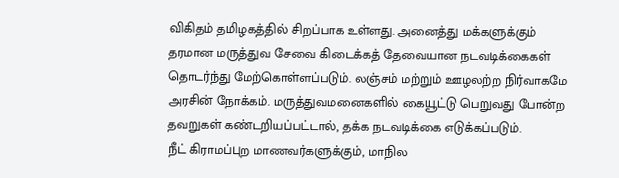விகிதம் தமிழகத்தில் சிறப்பாக உள்ளது. அனைத்து மக்களுக்கும் தரமான மருத்துவ சேவை கிடைக்கத் தேவையான நடவடிக்கைகள் தொடர்ந்து மேற்கொள்ளப்படும். லஞ்சம் மற்றும் ஊழலற்ற நிர்வாகமே அரசின் நோக்கம். மருத்துவமனைகளில் கையூட்டு பெறுவது போன்ற தவறுகள் கண்டறியப்பட்டால், தக்க நடவடிக்கை எடுக்கப்படும்.
நீட் கிராமப்புற மாணவர்களுக்கும், மாநில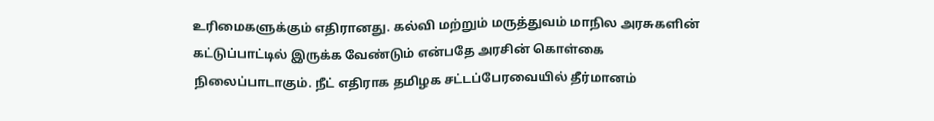உரிமைகளுக்கும் எதிரானது. கல்வி மற்றும் மருத்துவம் மாநில அரசுகளின் கட்டுப்பாட்டில் இருக்க வேண்டும் என்பதே அரசின் கொள்கை நிலைப்பாடாகும். நீட் எதிராக தமிழக சட்டப்பேரவையில் தீர்மானம்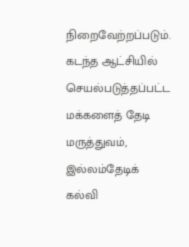நிறைவேற்றப்படும்.
கடந்த ஆட்சியில் செயல்படுத்தப்பட்ட மக்களைத் தேடி மருத்துவம், இல்லம்தேடிக் கல்வி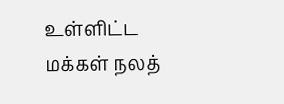உள்ளிட்ட மக்கள் நலத்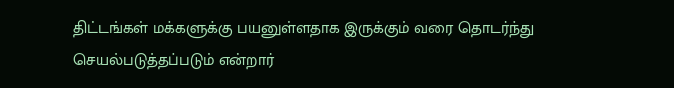திட்டங்கள் மக்களுக்கு பயனுள்ளதாக இருக்கும் வரை தொடர்ந்து செயல்படுத்தப்படும் என்றார்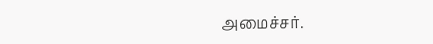அமைச்சர்.